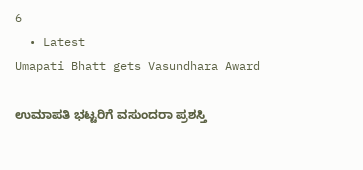6
  • Latest
Umapati Bhatt gets Vasundhara Award

ಉಮಾಪತಿ ಭಟ್ಟರಿಗೆ ವಸುಂದರಾ ಪ್ರಶಸ್ತಿ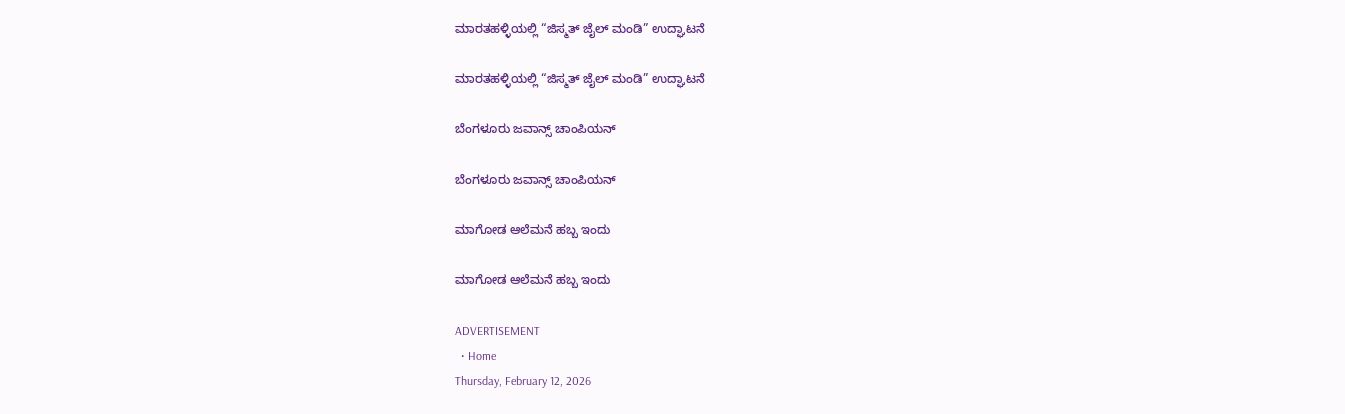ಮಾರತಹಳ್ಳಿಯಲ್ಲಿ “ಜಿಸ್ಮತ್ ಜೈಲ್ ಮಂಡಿ” ಉದ್ಘಾಟನೆ

ಮಾರತಹಳ್ಳಿಯಲ್ಲಿ “ಜಿಸ್ಮತ್ ಜೈಲ್ ಮಂಡಿ” ಉದ್ಘಾಟನೆ

ಬೆಂಗಳೂರು ಜವಾನ್ಸ್ ಚಾಂಪಿಯನ್

ಬೆಂಗಳೂರು ಜವಾನ್ಸ್ ಚಾಂಪಿಯನ್

ಮಾಗೋಡ ಆಲೆಮನೆ ಹಬ್ಬ ಇಂದು

ಮಾಗೋಡ ಆಲೆಮನೆ ಹಬ್ಬ ಇಂದು

ADVERTISEMENT
  • Home
Thursday, February 12, 2026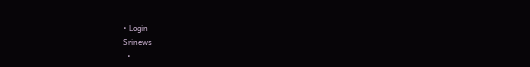• Login
Srinews
  •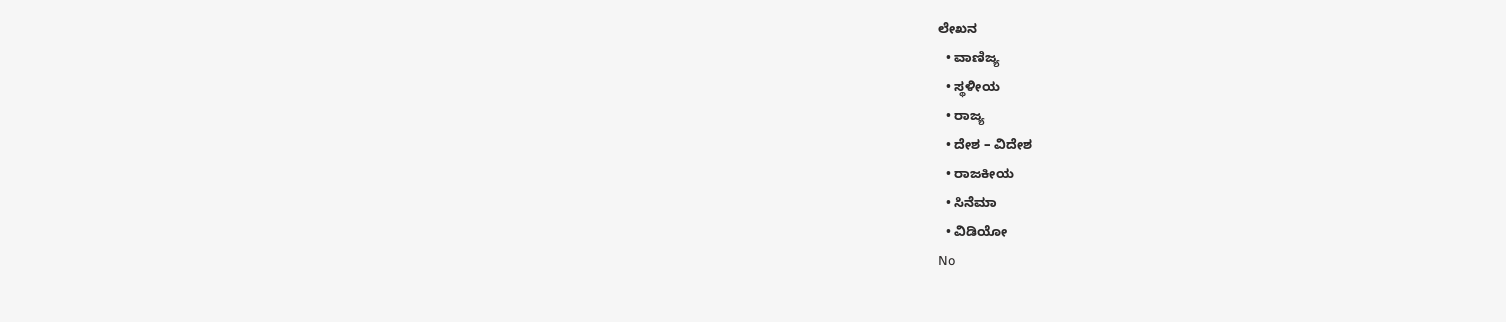ಲೇಖನ
  • ವಾಣಿಜ್ಯ
  • ಸ್ಥಳೀಯ
  • ರಾಜ್ಯ
  • ದೇಶ – ವಿದೇಶ
  • ರಾಜಕೀಯ
  • ಸಿನೆಮಾ
  • ವಿಡಿಯೋ
No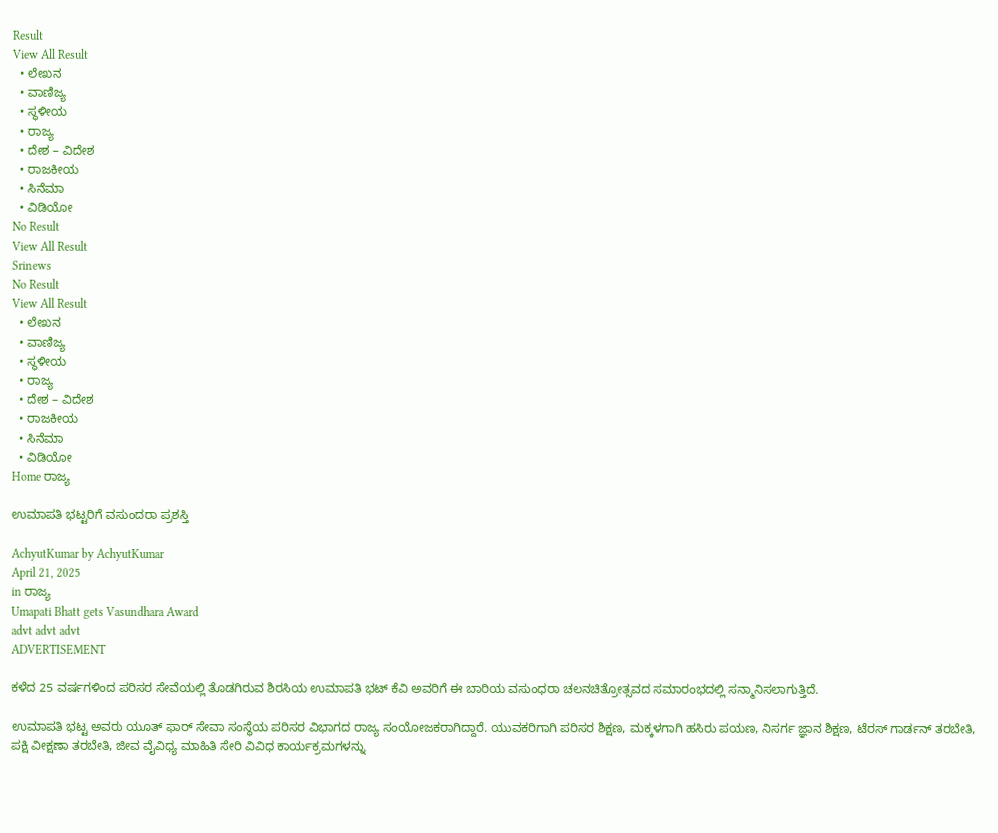Result
View All Result
  • ಲೇಖನ
  • ವಾಣಿಜ್ಯ
  • ಸ್ಥಳೀಯ
  • ರಾಜ್ಯ
  • ದೇಶ – ವಿದೇಶ
  • ರಾಜಕೀಯ
  • ಸಿನೆಮಾ
  • ವಿಡಿಯೋ
No Result
View All Result
Srinews
No Result
View All Result
  • ಲೇಖನ
  • ವಾಣಿಜ್ಯ
  • ಸ್ಥಳೀಯ
  • ರಾಜ್ಯ
  • ದೇಶ – ವಿದೇಶ
  • ರಾಜಕೀಯ
  • ಸಿನೆಮಾ
  • ವಿಡಿಯೋ
Home ರಾಜ್ಯ

ಉಮಾಪತಿ ಭಟ್ಟರಿಗೆ ವಸುಂದರಾ ಪ್ರಶಸ್ತಿ

AchyutKumar by AchyutKumar
April 21, 2025
in ರಾಜ್ಯ
Umapati Bhatt gets Vasundhara Award
advt advt advt
ADVERTISEMENT

ಕಳೆದ 25 ವರ್ಷಗಳಿಂದ ಪರಿಸರ ಸೇವೆಯಲ್ಲಿ ತೊಡಗಿರುವ ಶಿರಸಿಯ ಉಮಾಪತಿ ಭಟ್ ಕೆವಿ ಅವರಿಗೆ ಈ ಬಾರಿಯ ವಸುಂಧರಾ ಚಲನಚಿತ್ರೋತ್ಸವದ ಸಮಾರಂಭದಲ್ಲಿ ಸನ್ಮಾನಿಸಲಾಗುತ್ತಿದೆ.

ಉಮಾಪತಿ ಭಟ್ಟ ಅವರು ಯೂತ್ ಫಾರ್ ಸೇವಾ ಸಂಸ್ಥೆಯ ಪರಿಸರ ವಿಭಾಗದ ರಾಜ್ಯ ಸಂಯೋಜಕರಾಗಿದ್ದಾರೆ. ಯುವಕರಿಗಾಗಿ ಪರಿಸರ ಶಿಕ್ಷಣ, ಮಕ್ಕಳಗಾಗಿ ಹಸಿರು ಪಯಣ, ನಿಸರ್ಗ ಜ್ಞಾನ ಶಿಕ್ಷಣ, ಟೆರಸ್ ಗಾರ್ಡನ್ ತರಬೇತಿ, ಪಕ್ಷಿ ವೀಕ್ಷಣಾ ತರಬೇತಿ, ಜೀವ ವೈವಿಧ್ಯ ಮಾಹಿತಿ ಸೇರಿ ವಿವಿಧ ಕಾರ್ಯಕ್ರಮಗಳನ್ನು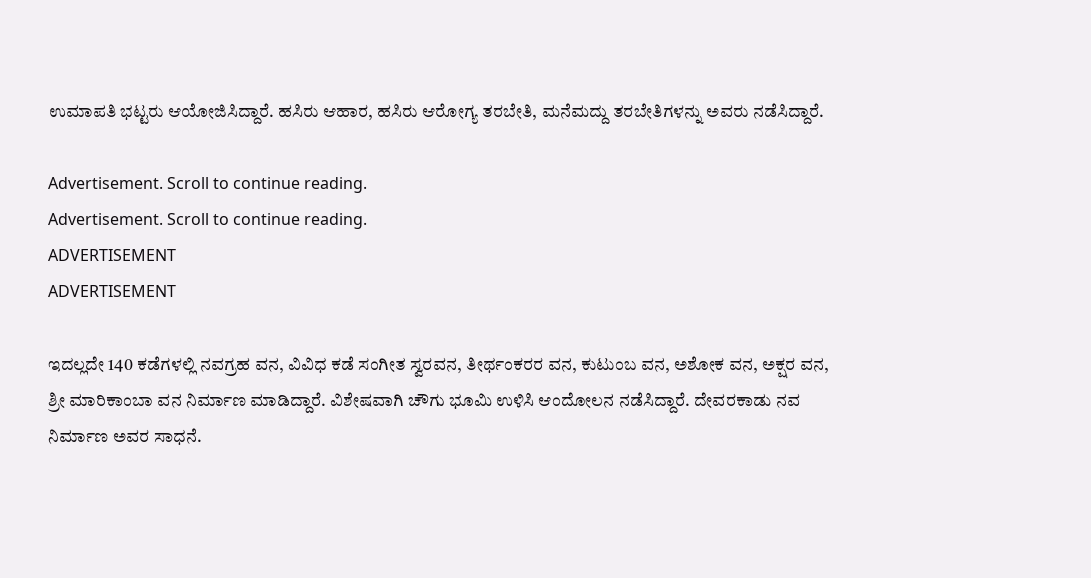ಉಮಾಪತಿ ಭಟ್ಟರು ಆಯೋಜಿಸಿದ್ದಾರೆ. ಹಸಿರು ಆಹಾರ, ಹಸಿರು ಆರೋಗ್ಯ ತರಬೇತಿ, ಮನೆಮದ್ದು ತರಬೇತಿಗಳನ್ನು ಅವರು ನಡೆಸಿದ್ದಾರೆ.

Advertisement. Scroll to continue reading.
Advertisement. Scroll to continue reading.
ADVERTISEMENT
ADVERTISEMENT

ಇದಲ್ಲದೇ 140 ಕಡೆಗಳಲ್ಲಿ ನವಗ್ರಹ ವನ, ವಿವಿಧ ಕಡೆ ಸಂಗೀತ ಸ್ವರವನ, ತೀರ್ಥಂಕರರ ವನ, ಕುಟುಂಬ ವನ, ಅಶೋಕ ವನ, ಅಕ್ಷರ ವನ, ಶ್ರೀ ಮಾರಿಕಾಂಬಾ ವನ ನಿರ್ಮಾಣ ಮಾಡಿದ್ದಾರೆ. ವಿಶೇಷವಾಗಿ ಚೌಗು ಭೂಮಿ ಉಳಿಸಿ ಆಂದೋಲನ ನಡೆಸಿದ್ದಾರೆ. ದೇವರಕಾಡು ನವ ನಿರ್ಮಾಣ ಅವರ ಸಾಧನೆ.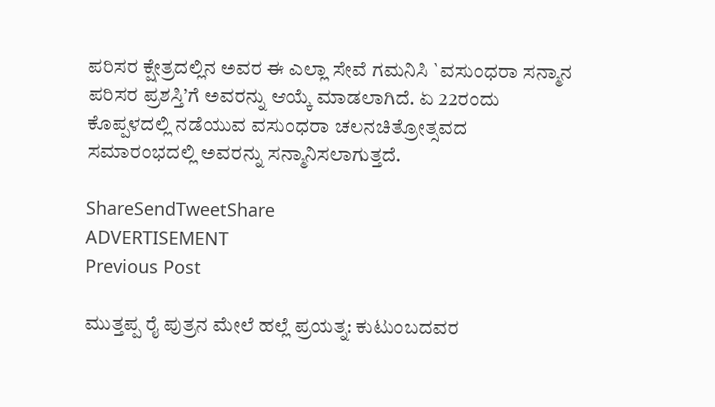ಪರಿಸರ ಕ್ಷೇತ್ರದಲ್ಲಿನ ಅವರ ಈ ಎಲ್ಲಾ ಸೇವೆ ಗಮನಿಸಿ `ವಸುಂಧರಾ ಸನ್ಮಾನ ಪರಿಸರ ಪ್ರಶಸ್ತಿ’ಗೆ ಅವರನ್ನು ಆಯ್ಕೆ ಮಾಡಲಾಗಿದೆ. ಏ 22ರಂದು ಕೊಪ್ಪಳದಲ್ಲಿ ನಡೆಯುವ ವಸುಂಧರಾ ಚಲನಚಿತ್ರೋತ್ಸವದ ಸಮಾರಂಭದಲ್ಲಿ ಅವರನ್ನು ಸನ್ಮಾನಿಸಲಾಗುತ್ತದೆ.

ShareSendTweetShare
ADVERTISEMENT
Previous Post

ಮುತ್ತಪ್ಪ ರೈ ಪುತ್ರನ ಮೇಲೆ ಹಲ್ಲೆ ಪ್ರಯತ್ನ: ಕುಟುಂಬದವರ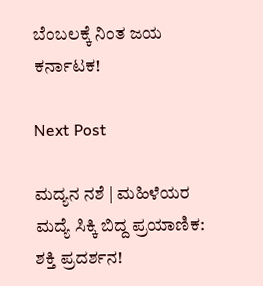ಬೆಂಬಲಕ್ಕೆ ನಿಂತ ಜಯ ಕರ್ನಾಟಕ!

Next Post

ಮದ್ಯನ ನಶೆ | ಮಹಿಳೆಯರ ಮದ್ಯೆ ಸಿಕ್ಕಿ ಬಿದ್ದ ಪ್ರಯಾಣಿಕ: ಶಕ್ತಿ ಪ್ರದರ್ಶನ!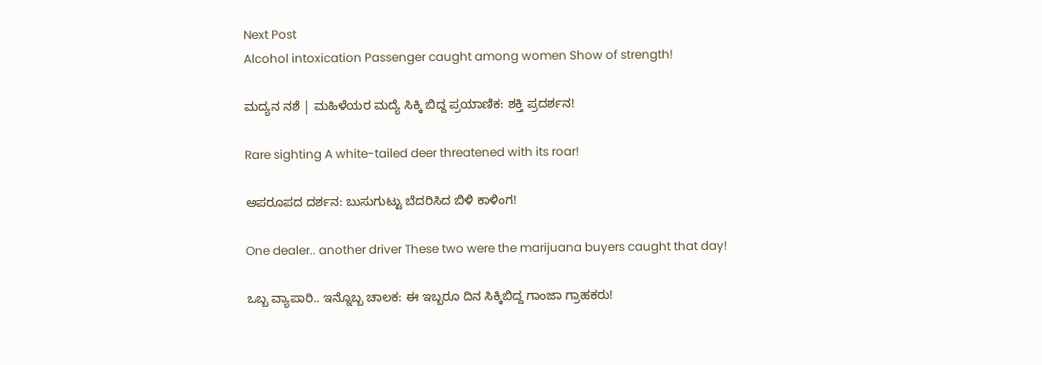Next Post
Alcohol intoxication Passenger caught among women Show of strength!

ಮದ್ಯನ ನಶೆ | ಮಹಿಳೆಯರ ಮದ್ಯೆ ಸಿಕ್ಕಿ ಬಿದ್ದ ಪ್ರಯಾಣಿಕ: ಶಕ್ತಿ ಪ್ರದರ್ಶನ!

Rare sighting A white-tailed deer threatened with its roar!

ಅಪರೂಪದ ದರ್ಶನ: ಬುಸುಗುಟ್ಟು ಬೆದರಿಸಿದ ಬಿಳಿ ಕಾಳಿಂಗ!

One dealer.. another driver These two were the marijuana buyers caught that day!

ಒಬ್ಬ ವ್ಯಾಪಾರಿ.. ಇನ್ನೊಬ್ಬ ಚಾಲಕ: ಈ ಇಬ್ಬರೂ ದಿನ ಸಿಕ್ಕಿಬಿದ್ದ ಗಾಂಜಾ ಗ್ರಾಹಕರು!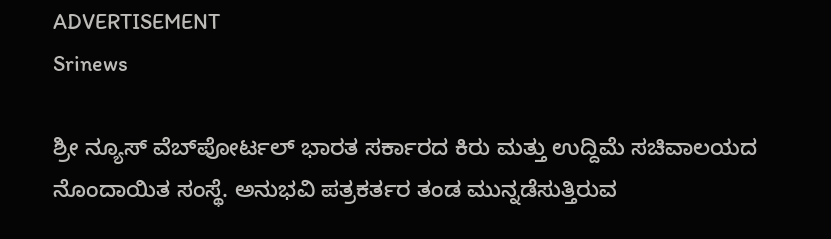ADVERTISEMENT
Srinews

ಶ್ರೀ ನ್ಯೂಸ್ ವೆಬ್‌ಪೋರ್ಟಲ್ ಭಾರತ ಸರ್ಕಾರದ ಕಿರು ಮತ್ತು ಉದ್ದಿಮೆ ಸಚಿವಾಲಯದ ನೊಂದಾಯಿತ ಸಂಸ್ಥೆ. ಅನುಭವಿ ಪತ್ರಕರ್ತರ ತಂಡ ಮುನ್ನಡೆಸುತ್ತಿರುವ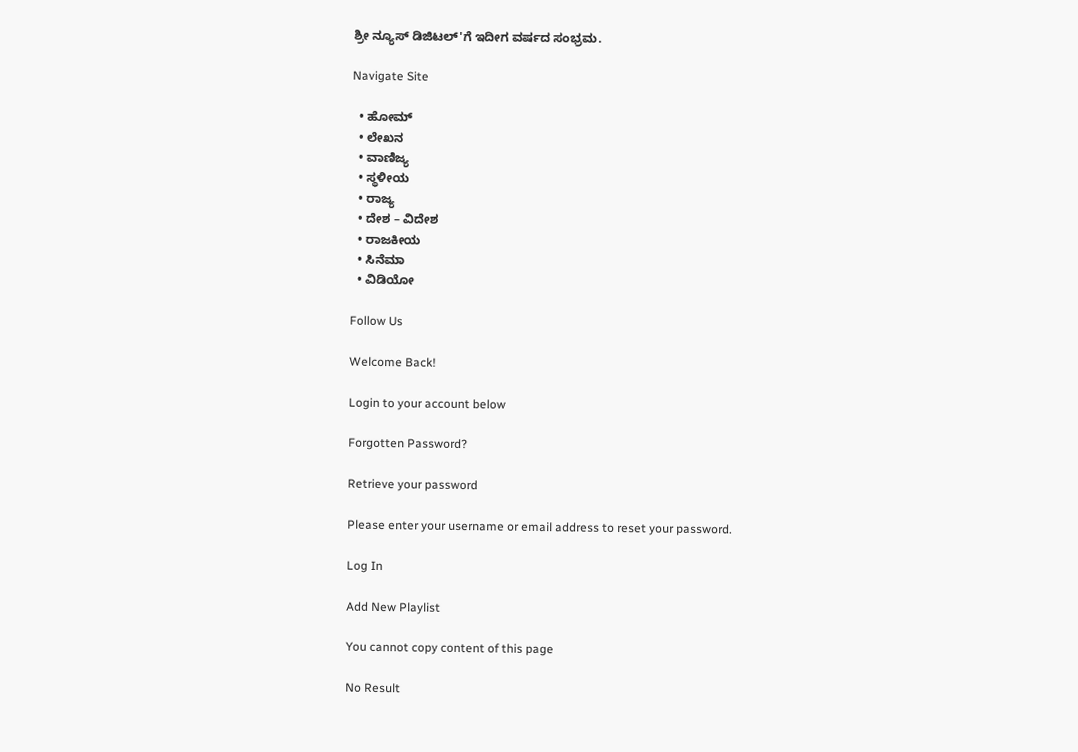ಶ್ರೀ ನ್ಯೂಸ್ ಡಿಜಿಟಲ್'ಗೆ ಇದೀಗ ವರ್ಷದ ಸಂಭ್ರಮ.

Navigate Site

  • ಹೋಮ್
  • ಲೇಖನ
  • ವಾಣಿಜ್ಯ
  • ಸ್ಥಳೀಯ
  • ರಾಜ್ಯ
  • ದೇಶ – ವಿದೇಶ
  • ರಾಜಕೀಯ
  • ಸಿನೆಮಾ
  • ವಿಡಿಯೋ

Follow Us

Welcome Back!

Login to your account below

Forgotten Password?

Retrieve your password

Please enter your username or email address to reset your password.

Log In

Add New Playlist

You cannot copy content of this page

No Result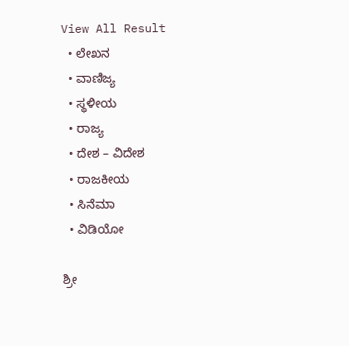View All Result
  • ಲೇಖನ
  • ವಾಣಿಜ್ಯ
  • ಸ್ಥಳೀಯ
  • ರಾಜ್ಯ
  • ದೇಶ – ವಿದೇಶ
  • ರಾಜಕೀಯ
  • ಸಿನೆಮಾ
  • ವಿಡಿಯೋ

ಶ್ರೀ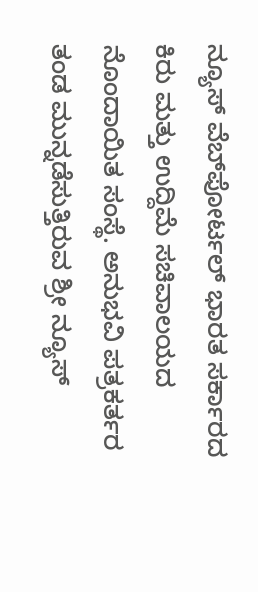ನ್ಯೂಸ್ ವೆಬ್‌ಪೋರ್ಟಲ್ ಭಾರತ ಸರ್ಕಾರದ ಕಿರು ಮತ್ತು ಉದ್ದಿಮೆ ಸಚಿವಾಲಯದ ನೊಂದಾಯಿತ ಸಂಸ್ಥೆ. ಅನುಭವಿ ಪತ್ರಕರ್ತರ ತಂಡ ಮುನ್ನಡೆಸುತ್ತಿರುವ ಶ್ರೀ ನ್ಯೂಸ್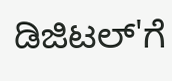ಡಿಜಿಟಲ್'ಗೆ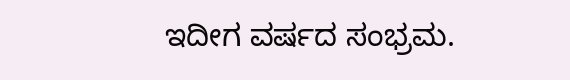ಇದೀಗ ವರ್ಷದ ಸಂಭ್ರಮ.